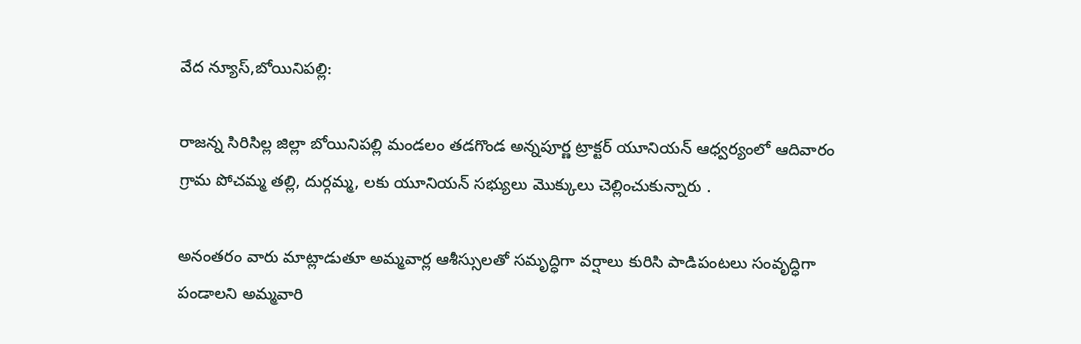వేద న్యూస్,బోయినిపల్లి:

రాజన్న సిరిసిల్ల జిల్లా బోయినిపల్లి మండలం తడగొండ అన్నపూర్ణ ట్రాక్టర్ యూనియన్ ఆధ్వర్యంలో ఆదివారం గ్రామ పోచమ్మ తల్లి, దుర్గమ్మ, లకు యూనియన్ సభ్యులు మొక్కులు చెల్లించుకున్నారు .

అనంతరం వారు మాట్లాడుతూ అమ్మవార్ల ఆశీస్సులతో సమృద్ధిగా వర్షాలు కురిసి పాడిపంటలు సంవృద్ధిగా పండాలని అమ్మవారి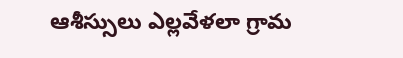ఆశీస్సులు ఎల్లవేళలా గ్రామ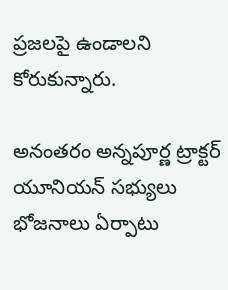ప్రజలపై ఉండాలని కోరుకున్నారు.

అనంతరం అన్నపూర్ణ ట్రాక్టర్ యూనియన్ సభ్యులు భోజనాలు ఏర్పాటు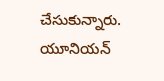చేసుకున్నారు. యూనియన్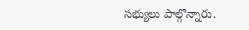సభ్యులు పాల్గొన్నారు.